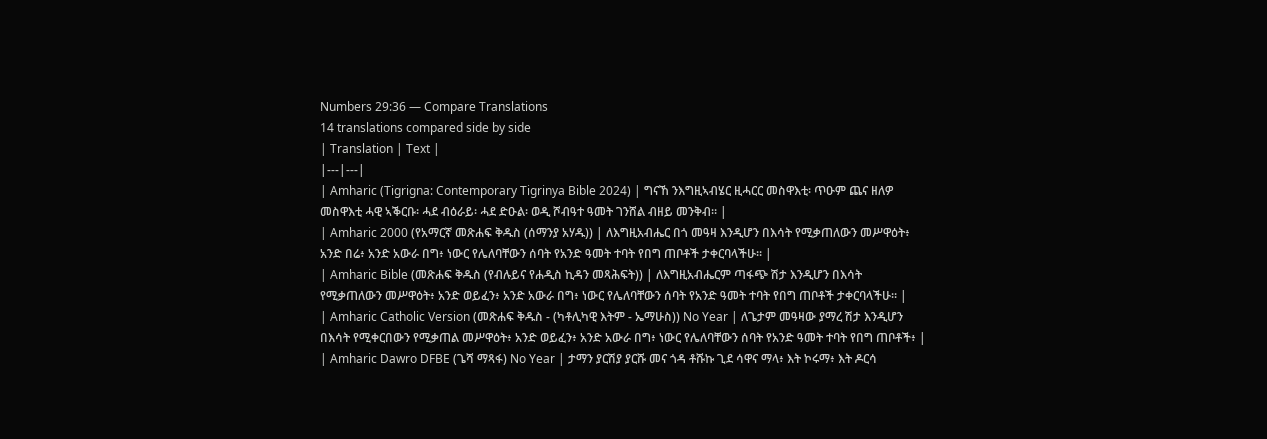Numbers 29:36 — Compare Translations
14 translations compared side by side
| Translation | Text |
|---|---|
| Amharic (Tigrigna: Contemporary Tigrinya Bible 2024) | ግናኸ ንእግዚኣብሄር ዚሓርር መስዋእቲ፡ ጥዑም ጨና ዘለዎ መስዋእቲ ሓዊ ኣቕርቡ፡ ሓደ ብዕራይ፡ ሓደ ድዑል፡ ወዲ ሾብዓተ ዓመት ገንሸል ብዘይ መንቅብ። |
| Amharic 2000 (የአማርኛ መጽሐፍ ቅዱስ (ሰማንያ አሃዱ)) | ለእግዚአብሔር በጎ መዓዛ እንዲሆን በእሳት የሚቃጠለውን መሥዋዕት፥ አንድ በሬ፥ አንድ አውራ በግ፥ ነውር የሌለባቸውን ሰባት የአንድ ዓመት ተባት የበግ ጠቦቶች ታቀርባላችሁ። |
| Amharic Bible (መጽሐፍ ቅዱስ (የብሉይና የሐዲስ ኪዳን መጻሕፍት)) | ለእግዚአብሔርም ጣፋጭ ሽታ እንዲሆን በእሳት የሚቃጠለውን መሥዋዕት፥ አንድ ወይፈን፥ አንድ አውራ በግ፥ ነውር የሌለባቸውን ሰባት የአንድ ዓመት ተባት የበግ ጠቦቶች ታቀርባላችሁ። |
| Amharic Catholic Version (መጽሐፍ ቅዱስ - (ካቶሊካዊ እትም - ኤማሁስ)) No Year | ለጌታም መዓዛው ያማረ ሽታ እንዲሆን በእሳት የሚቀርበውን የሚቃጠል መሥዋዕት፥ አንድ ወይፈን፥ አንድ አውራ በግ፥ ነውር የሌለባቸውን ሰባት የአንድ ዓመት ተባት የበግ ጠቦቶች፥ |
| Amharic Dawro DFBE (ጌሻ ማጻፋ) No Year | ታማን ያርሽያ ያርሹ መና ጎዳ ቶሹኩ ጊደ ሳዋና ማላ፥ እት ኮሩማ፥ እት ዶርሳ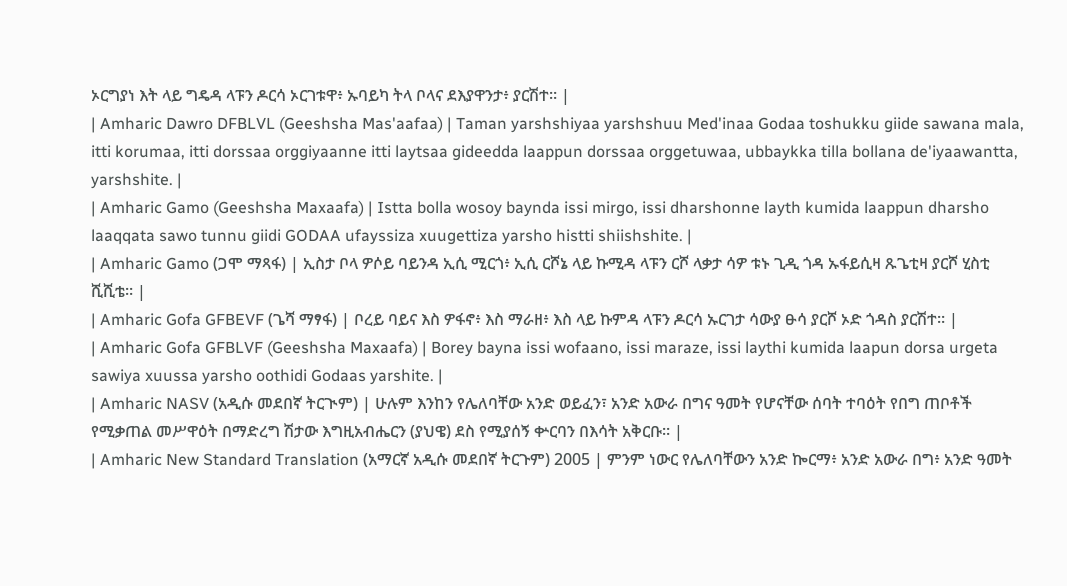ኦርግያነ እት ላይ ግዴዳ ላፑን ዶርሳ ኦርገቱዋ፥ ኡባይካ ትላ ቦላና ደእያዋንታ፥ ያርሽተ። |
| Amharic Dawro DFBLVL (Geeshsha Mas'aafaa) | Taman yarshshiyaa yarshshuu Med'inaa Godaa toshukku giide sawana mala, itti korumaa, itti dorssaa orggiyaanne itti laytsaa gideedda laappun dorssaa orggetuwaa, ubbaykka tilla bollana de'iyaawantta, yarshshite. |
| Amharic Gamo (Geeshsha Maxaafa) | Istta bolla wosoy baynda issi mirgo, issi dharshonne layth kumida laappun dharsho laaqqata sawo tunnu giidi GODAA ufayssiza xuugettiza yarsho histti shiishshite. |
| Amharic Gamo (ጋሞ ማጻፋ) | ኢስታ ቦላ ዎሶይ ባይንዳ ኢሲ ሚርጎ፥ ኢሲ ርሾኔ ላይ ኩሚዳ ላፑን ርሾ ላቃታ ሳዎ ቱኑ ጊዲ ጎዳ ኡፋይሲዛ ጹጌቲዛ ያርሾ ሂስቲ ሺሺቴ። |
| Amharic Gofa GFBEVF (ጌሻ ማፃፋ) | ቦረይ ባይና እስ ዎፋኖ፥ እስ ማራዘ፥ እስ ላይ ኩምዳ ላፑን ዶርሳ ኡርገታ ሳውያ ፁሳ ያርሾ ኦድ ጎዳስ ያርሽተ። |
| Amharic Gofa GFBLVF (Geeshsha Maxaafa) | Borey bayna issi wofaano, issi maraze, issi laythi kumida laapun dorsa urgeta sawiya xuussa yarsho oothidi Godaas yarshite. |
| Amharic NASV (አዲሱ መደበኛ ትርጒም) | ሁሉም እንከን የሌለባቸው አንድ ወይፈን፣ አንድ አውራ በግና ዓመት የሆናቸው ሰባት ተባዕት የበግ ጠቦቶች የሚቃጠል መሥዋዕት በማድረግ ሽታው እግዚአብሔርን (ያህዌ) ደስ የሚያሰኝ ቍርባን በእሳት አቅርቡ። |
| Amharic New Standard Translation (አማርኛ አዲሱ መደበኛ ትርጉም) 2005 | ምንም ነውር የሌለባቸውን አንድ ኰርማ፥ አንድ አውራ በግ፥ አንድ ዓመት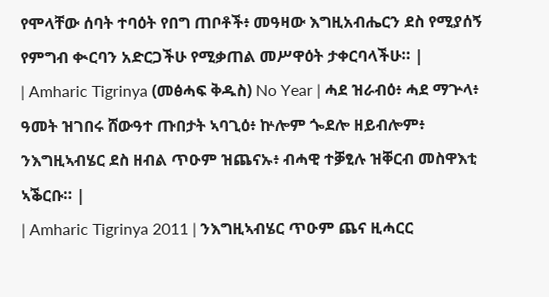የሞላቸው ሰባት ተባዕት የበግ ጠቦቶች፥ መዓዛው እግዚአብሔርን ደስ የሚያሰኝ የምግብ ቊርባን አድርጋችሁ የሚቃጠል መሥዋዕት ታቀርባላችሁ። |
| Amharic Tigrinya (መፅሓፍ ቅዱስ) No Year | ሓደ ዝራብዕ፥ ሓደ ማጕላ፥ ዓመት ዝገበሩ ሸውዓተ ጡበታት ኣባጊዕ፥ ኵሎም ጐደሎ ዘይብሎም፥ ንእግዚኣብሄር ደስ ዘብል ጥዑም ዝጨናኡ፥ ብሓዊ ተቓፂሉ ዝቐርብ መስዋእቲ ኣቕርቡ። |
| Amharic Tigrinya 2011 | ንእግዚኣብሄር ጥዑም ጨና ዚሓርር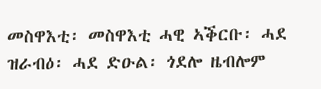መስዋእቲ፡ መስዋእቲ ሓዊ ኣቕርቡ፡ ሓደ ዝራብዕ፡ ሓደ ድዑል፡ ጎደሎ ዜብሎም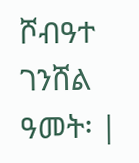ሾብዓተ ገንሸል ዓመት፡ |